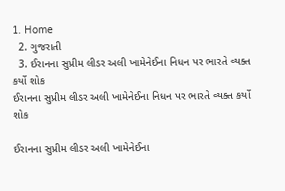1. Home
  2. ગુજરાતી
  3. ઈરાનના સુપ્રીમ લીડર અલી ખામેનેઈના નિધન પર ભારતે વ્યક્ત કર્યો શોક
ઈરાનના સુપ્રીમ લીડર અલી ખામેનેઈના નિધન પર ભારતે વ્યક્ત કર્યો શોક

ઈરાનના સુપ્રીમ લીડર અલી ખામેનેઈના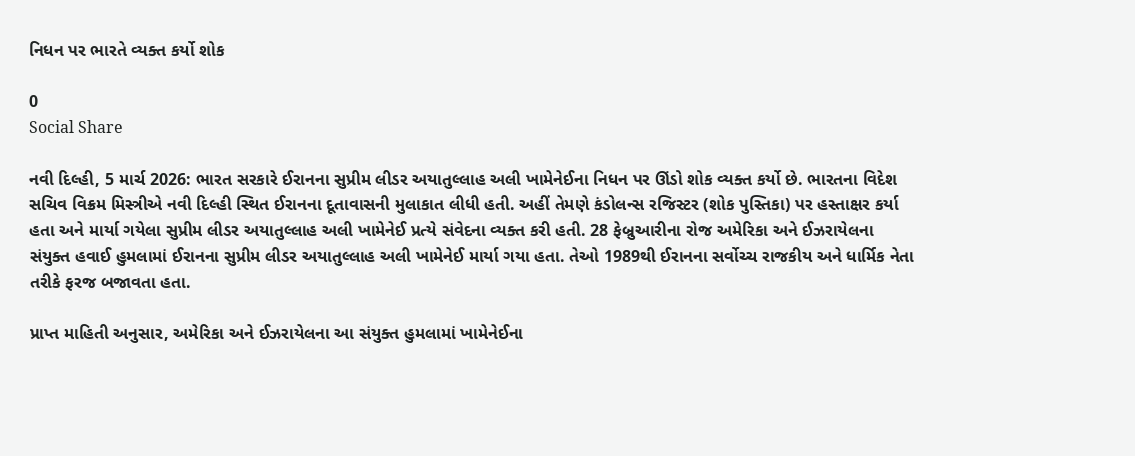નિધન પર ભારતે વ્યક્ત કર્યો શોક

0
Social Share

નવી દિલ્હી, 5 માર્ચ 2026: ભારત સરકારે ઈરાનના સુપ્રીમ લીડર અયાતુલ્લાહ અલી ખામેનેઈના નિધન પર ઊંડો શોક વ્યક્ત કર્યો છે. ભારતના વિદેશ સચિવ વિક્રમ મિસ્ત્રીએ નવી દિલ્હી સ્થિત ઈરાનના દૂતાવાસની મુલાકાત લીધી હતી. અહીં તેમણે કંડોલન્સ રજિસ્ટર (શોક પુસ્તિકા) પર હસ્તાક્ષર કર્યા હતા અને માર્યા ગયેલા સુપ્રીમ લીડર અયાતુલ્લાહ અલી ખામેનેઈ પ્રત્યે સંવેદના વ્યક્ત કરી હતી. 28 ફેબ્રુઆરીના રોજ અમેરિકા અને ઈઝરાયેલના સંયુક્ત હવાઈ હુમલામાં ઈરાનના સુપ્રીમ લીડર અયાતુલ્લાહ અલી ખામેનેઈ માર્યા ગયા હતા. તેઓ 1989થી ઈરાનના સર્વોચ્ચ રાજકીય અને ધાર્મિક નેતા તરીકે ફરજ બજાવતા હતા.

પ્રાપ્ત માહિતી અનુસાર, અમેરિકા અને ઈઝરાયેલના આ સંયુક્ત હુમલામાં ખામેનેઈના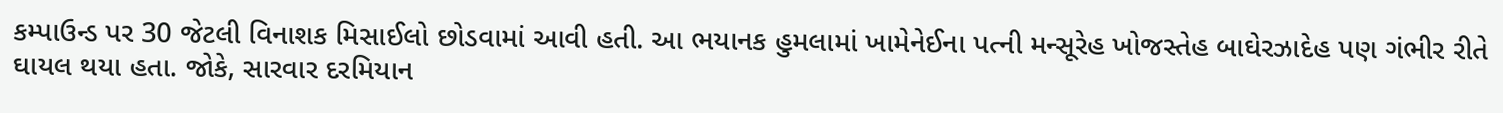કમ્પાઉન્ડ પર 30 જેટલી વિનાશક મિસાઈલો છોડવામાં આવી હતી. આ ભયાનક હુમલામાં ખામેનેઈના પત્ની મન્સૂરેહ ખોજસ્તેહ બાઘેરઝાદેહ પણ ગંભીર રીતે ઘાયલ થયા હતા. જોકે, સારવાર દરમિયાન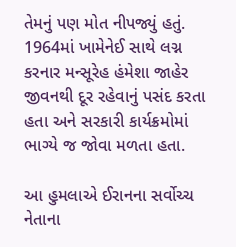તેમનું પણ મોત નીપજ્યું હતું. 1964માં ખામેનેઈ સાથે લગ્ન કરનાર મન્સૂરેહ હંમેશા જાહેર જીવનથી દૂર રહેવાનું પસંદ કરતા હતા અને સરકારી કાર્યક્રમોમાં ભાગ્યે જ જોવા મળતા હતા.

આ હુમલાએ ઈરાનના સર્વોચ્ચ નેતાના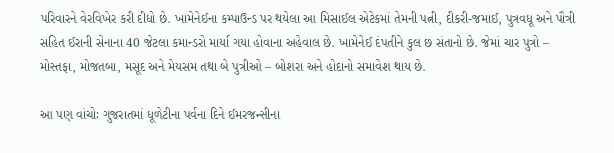પરિવારને વેરવિખેર કરી દીધો છે. ખામેનેઈના કમ્પાઉન્ડ પર થયેલા આ મિસાઈલ એટેકમાં તેમની પત્ની, દીકરી-જમાઈ, પુત્રવધૂ અને પૌત્રી સહિત ઈરાની સેનાના 40 જેટલા કમાન્ડરો માર્યા ગયા હોવાના અહેવાલ છે. ખામેનેઈ દંપતીને કુલ છ સંતાનો છે. જેમાં ચાર પુત્રો – મોસ્તફા, મોજતબા, મસૂદ અને મેયસમ તથા બે પુત્રીઓ – બોશરા અને હોદાનો સમાવેશ થાય છે.

આ પણ વાંચોઃ ગુજરાતમાં ધૂળેટીના પર્વના દિને ઈમરજન્સીના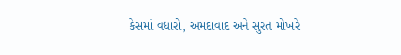કેસમાં વધારો, અમદાવાદ અને સુરત મોખરે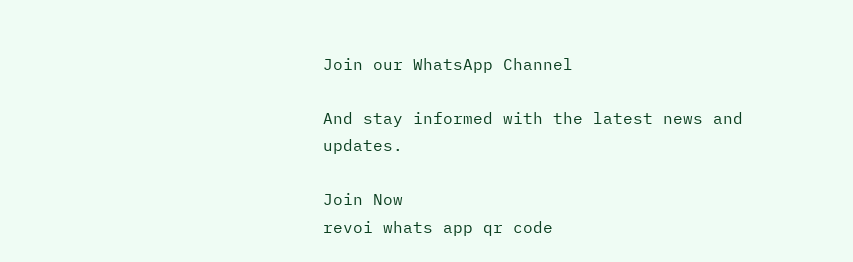Join our WhatsApp Channel

And stay informed with the latest news and updates.

Join Now
revoi whats app qr code